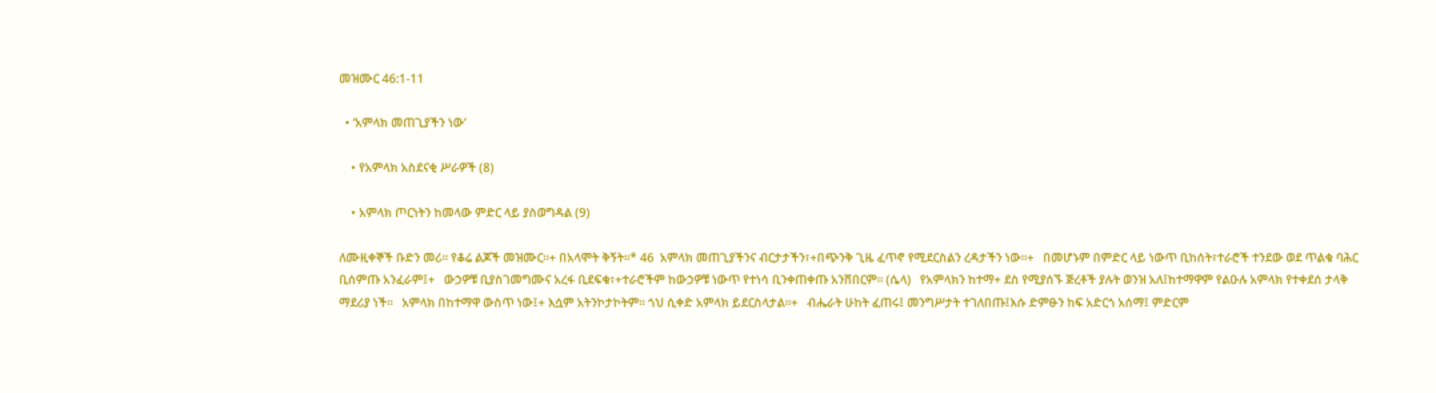መዝሙር 46:1-11

  • ‘አምላክ መጠጊያችን ነው’

    • የአምላክ አስደናቂ ሥራዎች (8)

    • አምላክ ጦርነትን ከመላው ምድር ላይ ያስወግዳል (9)

ለሙዚቀኞች ቡድን መሪ። የቆሬ ልጆች መዝሙር።+ በአላሞት ቅኝት።* 46  አምላክ መጠጊያችንና ብርታታችን፣+በጭንቅ ጊዜ ፈጥኖ የሚደርስልን ረዳታችን ነው።+   በመሆኑም በምድር ላይ ነውጥ ቢከሰት፣ተራሮች ተንደው ወደ ጥልቁ ባሕር ቢሰምጡ አንፈራም፤+   ውኃዎቹ ቢያስገመግሙና አረፋ ቢደፍቁ፣+ተራሮችም ከውኃዎቹ ነውጥ የተነሳ ቢንቀጠቀጡ አንሸበርም። (ሴላ)   የአምላክን ከተማ+ ደስ የሚያሰኙ ጅረቶች ያሉት ወንዝ አለ፤ከተማዋም የልዑሉ አምላክ የተቀደሰ ታላቅ ማደሪያ ነች።   አምላክ በከተማዋ ውስጥ ነው፤+ እሷም አትንኮታኮትም። ጎህ ሲቀድ አምላክ ይደርስላታል።+   ብሔራት ሁከት ፈጠሩ፤ መንግሥታት ተገለበጡ፤እሱ ድምፁን ከፍ አድርጎ አሰማ፤ ምድርም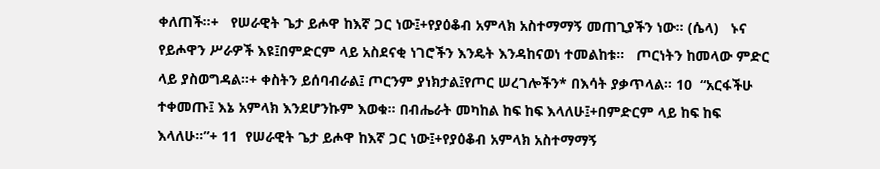ቀለጠች።+   የሠራዊት ጌታ ይሖዋ ከእኛ ጋር ነው፤+የያዕቆብ አምላክ አስተማማኝ መጠጊያችን ነው። (ሴላ)   ኑና የይሖዋን ሥራዎች እዩ፤በምድርም ላይ አስደናቂ ነገሮችን እንዴት እንዳከናወነ ተመልከቱ።   ጦርነትን ከመላው ምድር ላይ ያስወግዳል።+ ቀስትን ይሰባብራል፤ ጦርንም ያነክታል፤የጦር ሠረገሎችን* በእሳት ያቃጥላል። 10  “አርፋችሁ ተቀመጡ፤ እኔ አምላክ እንደሆንኩም እወቁ። በብሔራት መካከል ከፍ ከፍ እላለሁ፤+በምድርም ላይ ከፍ ከፍ እላለሁ።”+ 11  የሠራዊት ጌታ ይሖዋ ከእኛ ጋር ነው፤+የያዕቆብ አምላክ አስተማማኝ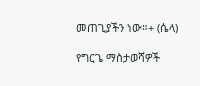መጠጊያችን ነው።+ (ሴላ)

የግርጌ ማስታወሻዎች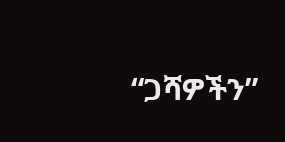“ጋሻዎችን”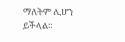ማለትም ሊሆን ይችላል።